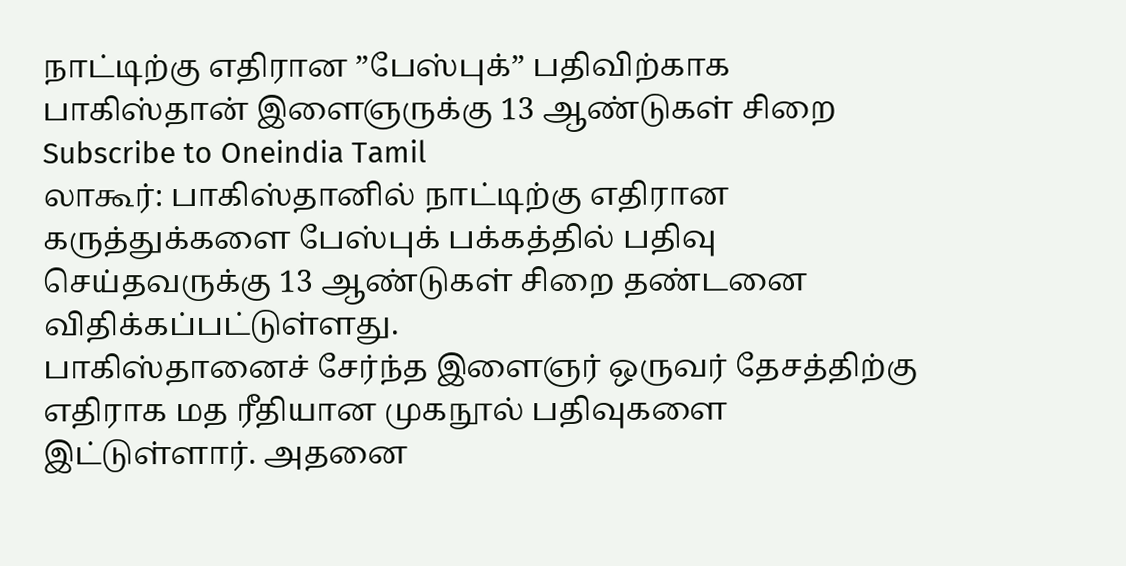நாட்டிற்கு எதிரான ”பேஸ்புக்” பதிவிற்காக பாகிஸ்தான் இளைஞருக்கு 13 ஆண்டுகள் சிறை
Subscribe to Oneindia Tamil
லாகூர்: பாகிஸ்தானில் நாட்டிற்கு எதிரான கருத்துக்களை பேஸ்புக் பக்கத்தில் பதிவு செய்தவருக்கு 13 ஆண்டுகள் சிறை தண்டனை விதிக்கப்பட்டுள்ளது.
பாகிஸ்தானைச் சேர்ந்த இளைஞர் ஒருவர் தேசத்திற்கு எதிராக மத ரீதியான முகநூல் பதிவுகளை இட்டுள்ளார். அதனை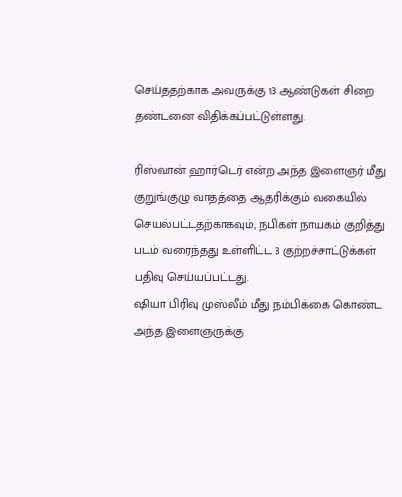செய்ததற்காக அவருக்கு 13 ஆண்டுகள் சிறை தண்டனை விதிக்கப்பட்டுள்ளது.

ரிஸ்வான் ஹார்டெர் என்ற அந்த இளைஞர் மீது குறுங்குழு வாதத்தை ஆதரிக்கும் வகையில் செயல்பட்டதற்காகவும், நபிகள் நாயகம் குறித்து படம் வரைந்தது உள்ளிட்ட 3 குற்றச்சாட்டுக்கள் பதிவு செய்யப்பட்டது.
ஷியா பிரிவு முஸ்லீம் மீது நம்பிக்கை கொண்ட அந்த இளைஞருக்கு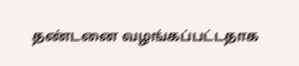தண்டனை வழங்கப்பட்டதாக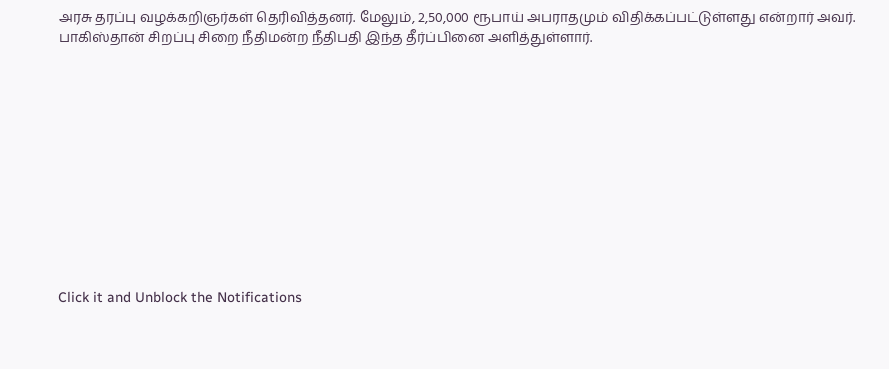அரசு தரப்பு வழக்கறிஞர்கள் தெரிவித்தனர். மேலும், 2,50,000 ரூபாய் அபராதமும் விதிக்கப்பட்டுள்ளது என்றார் அவர். பாகிஸ்தான் சிறப்பு சிறை நீதிமன்ற நீதிபதி இந்த தீர்ப்பினை அளித்துள்ளார்.












Click it and Unblock the Notifications